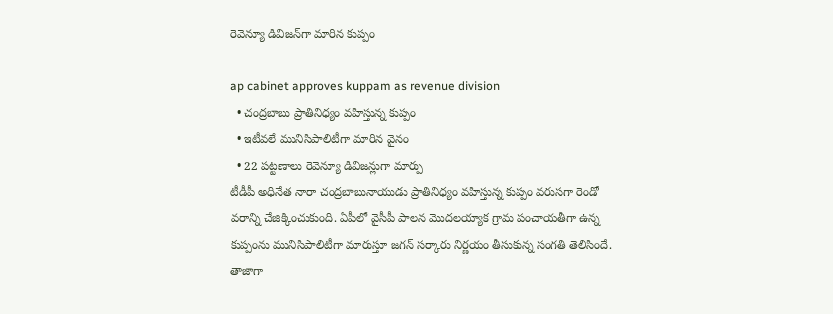రెవెన్యూ డివిజ‌న్‌గా మారిన కుప్పం

ap cabinet approves kuppam as revenue division
  • చంద్ర‌బాబు ప్రాతినిధ్యం వ‌హిస్తున్న కుప్పం
  • ఇటీవ‌లే మునిసిపాలిటీగా మారిన వైనం
  • 22 ప‌ట్ట‌ణాలు రెవెన్యూ డివిజ‌న్లుగా మార్పు
టీడీపీ అధినేత నారా చంద్ర‌బాబునాయుడు ప్రాతినిధ్యం వ‌హిస్తున్న కుప్పం వ‌రుస‌గా రెండో వ‌రాన్ని చేజిక్కించుకుంది. ఏపీలో వైసీపీ పాల‌న మొద‌ల‌య్యాక గ్రామ పంచాయ‌తీగా ఉన్న కుప్పంను మునిసిపాలిటీగా మారుస్తూ జ‌గ‌న్ స‌ర్కారు నిర్ణ‌యం తీసుకున్న సంగ‌తి తెలిసిందే. తాజాగా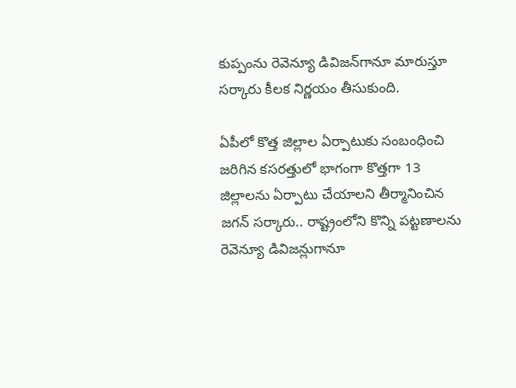కుప్పంను రెవెన్యూ డివిజ‌న్‌గానూ మారుస్తూ స‌ర్కారు కీల‌క నిర్ణ‌యం తీసుకుంది.

ఏపీలో కొత్త జిల్లాల ఏర్పాటుకు సంబంధించి జ‌రిగిన క‌స‌ర‌త్తులో భాగంగా కొత్త‌గా 13 జిల్లాల‌ను ఏర్పాటు చేయాల‌ని తీర్మానించిన జ‌గ‌న్ స‌ర్కారు.. రాష్ట్రంలోని కొన్ని ప‌ట్ట‌ణాల‌ను రెవెన్యూ డివిజ‌న్లుగానూ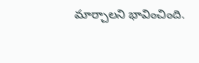మార్చాల‌ని భావించింది.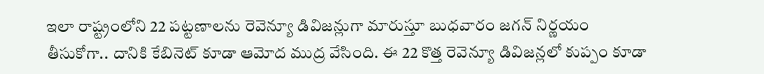ఇలా రాష్ట్రంలోని 22 ప‌ట్ట‌ణాల‌ను రెవెన్యూ డివిజ‌న్లుగా మారుస్తూ బుధ‌వారం జ‌గ‌న్ నిర్ణ‌యం తీసుకోగా.. దానికి కేబినెట్ కూడా ఆమోద ముద్ర వేసింది. ఈ 22 కొత్త రెవెన్యూ డివిజ‌న్ల‌లో కుప్పం కూడా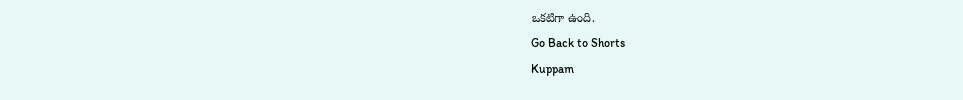ఒక‌టిగా ఉంది.
Go Back to Shorts
Kuppam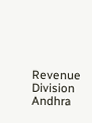Revenue Division
Andhra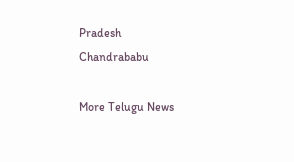Pradesh
Chandrababu

More Telugu News